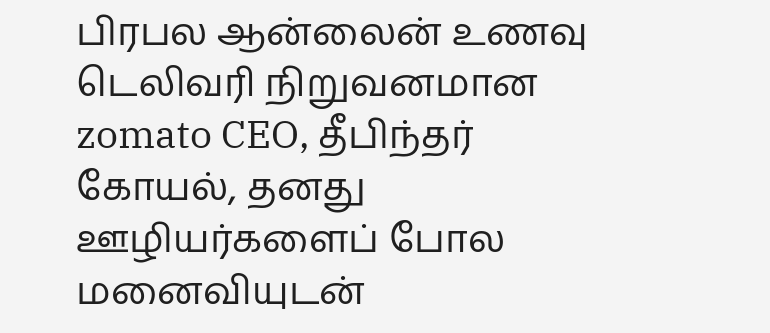பிரபல ஆன்லைன் உணவு டெலிவரி நிறுவனமான zomato CEO, தீபிந்தர் கோயல், தனது ஊழியர்களைப் போல மனைவியுடன்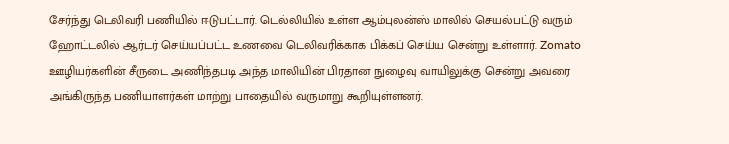சேர்ந்து டெலிவரி பணியில் ஈடுபட்டார். டெல்லியில் உள்ள ஆம்புலன்ஸ் மாலில் செயல்பட்டு வரும் ஹோட்டலில் ஆர்டர் செய்யப்பட்ட உணவை டெலிவரிக்காக பிக்கப் செய்ய சென்று உள்ளார். Zomato ஊழியர்களின் சீருடை அணிந்தபடி அந்த மாலியின் பிரதான நுழைவு வாயிலுக்கு சென்று அவரை அங்கிருந்த பணியாளர்கள் மாற்று பாதையில் வருமாறு கூறியுள்ளனர்.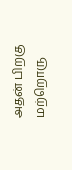அதன் பிறகு மற்றொரு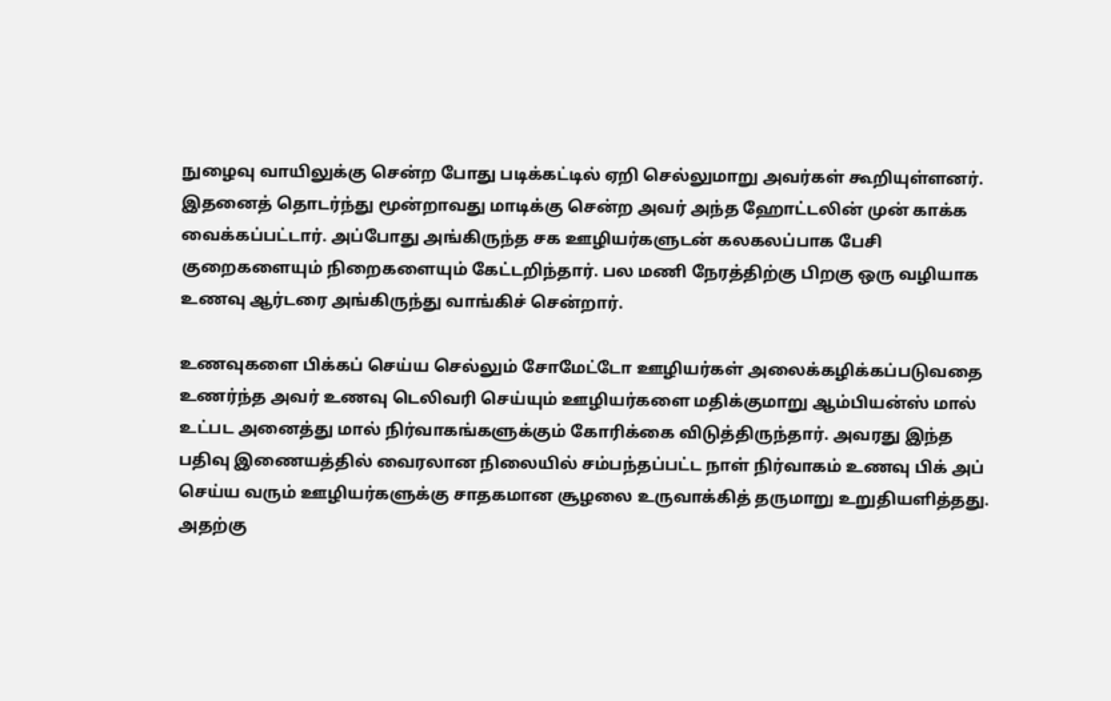நுழைவு வாயிலுக்கு சென்ற போது படிக்கட்டில் ஏறி செல்லுமாறு அவர்கள் கூறியுள்ளனர். இதனைத் தொடர்ந்து மூன்றாவது மாடிக்கு சென்ற அவர் அந்த ஹோட்டலின் முன் காக்க வைக்கப்பட்டார். அப்போது அங்கிருந்த சக ஊழியர்களுடன் கலகலப்பாக பேசி குறைகளையும் நிறைகளையும் கேட்டறிந்தார். பல மணி நேரத்திற்கு பிறகு ஒரு வழியாக உணவு ஆர்டரை அங்கிருந்து வாங்கிச் சென்றார்.

உணவுகளை பிக்கப் செய்ய செல்லும் சோமேட்டோ ஊழியர்கள் அலைக்கழிக்கப்படுவதை உணர்ந்த அவர் உணவு டெலிவரி செய்யும் ஊழியர்களை மதிக்குமாறு ஆம்பியன்ஸ் மால் உட்பட அனைத்து மால் நிர்வாகங்களுக்கும் கோரிக்கை விடுத்திருந்தார். அவரது இந்த பதிவு இணையத்தில் வைரலான நிலையில் சம்பந்தப்பட்ட நாள் நிர்வாகம் உணவு பிக் அப் செய்ய வரும் ஊழியர்களுக்கு சாதகமான சூழலை உருவாக்கித் தருமாறு உறுதியளித்தது. அதற்கு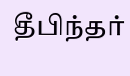தீபிந்தர்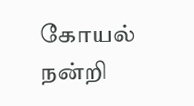கோயல் நன்றி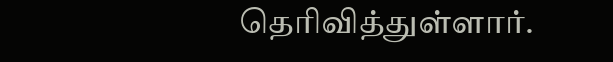தெரிவித்துள்ளார்.